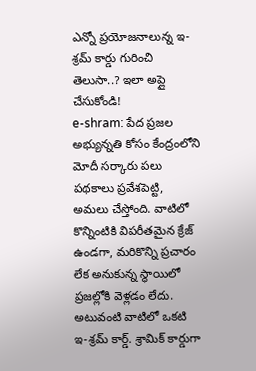ఎన్నో ప్రయోజనాలున్న ఇ-శ్రమ్ కార్డు గురించి తెలుసా..? ఇలా అప్లై చేసుకోండి!
e-shram: పేద ప్రజల అభ్యున్నతి కోసం కేంద్రంలోని మోదీ సర్కారు పలు పథకాలు ప్రవేశపెట్టి, అమలు చేస్తోంది. వాటిలో కొన్నింటికి విపరీతమైన క్రేజ్ ఉండగా, మరికొన్ని ప్రచారం లేక అనుకున్న స్థాయిలో ప్రజల్లోకి వెళ్లడం లేదు. అటువంటి వాటిలో ఒకటి ఇ-శ్రమ్ కార్డ్. శ్రామిక్ కార్డుగా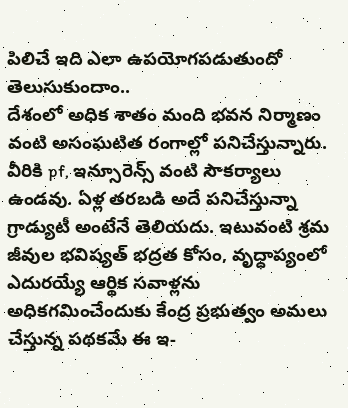పిలిచే ఇది ఎలా ఉపయోగపడుతుందో తెలుసుకుందాం..
దేశంలో అధిక శాతం మంది భవన నిర్మాణం వంటి అసంఘటిత రంగాల్లో పనిచేస్తున్నారు. వీరికి pf, ఇన్సూరెన్స్ వంటి సౌకర్యాలు ఉండవు. ఏళ్ల తరబడి అదే పనిచేస్తున్నా గ్రాడ్యుటీ అంటేనే తెలియదు. ఇటువంటి శ్రమ జీవుల భవిష్యత్ భద్రత కోసం, వృద్ధాప్యంలో ఎదురయ్యే ఆర్థిక సవాళ్లను అధికగమించేందుకు కేంద్ర ప్రభుత్వం అమలు చేస్తున్న పథకమే ఈ ఇ-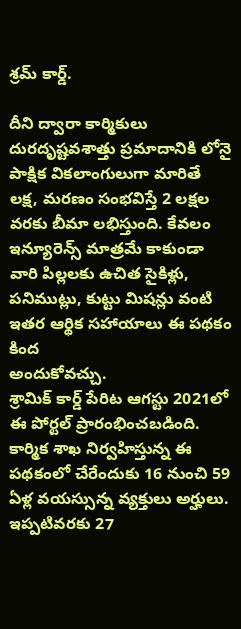శ్రమ్ కార్డ్.

దీని ద్వారా కార్మికులు దురదృష్టవశాత్తు ప్రమాదానికి లోనై పాక్షిక వికలాంగులుగా మారితే లక్ష, మరణం సంభవిస్తే 2 లక్షల వరకు బీమా లభిస్తుంది. కేవలం ఇన్యూరెన్స్ మాత్రమే కాకుండా వారి పిల్లలకు ఉచిత సైకిళ్లు, పనిముట్లు, కుట్టు మిషన్లు వంటి ఇతర ఆర్థిక సహాయాలు ఈ పథకం కింద
అందుకోవచ్చు.
శ్రామిక్ కార్డ్ పేరిట ఆగస్టు 2021లో ఈ పోర్టల్ ప్రారంభించబడింది. కార్మిక శాఖ నిర్వహిస్తున్న ఈ పథకంలో చేరేందుకు 16 నుంచి 59 ఏళ్ల వయస్సున్న వ్యక్తులు అర్హులు. ఇప్పటివరకు 27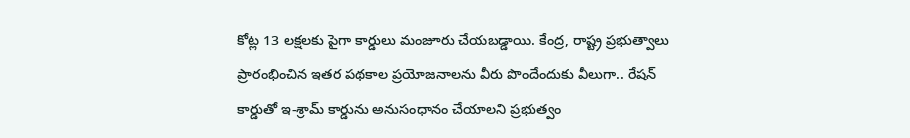కోట్ల 13 లక్షలకు పైగా కార్డులు మంజూరు చేయబడ్డాయి. కేంద్ర, రాష్ట్ర ప్రభుత్వాలు ప్రారంభించిన ఇతర పథకాల ప్రయోజనాలను వీరు పొందేందుకు వీలుగా.. రేషన్ కార్డుతో ఇ-శ్రామ్ కార్డును అనుసంధానం చేయాలని ప్రభుత్వం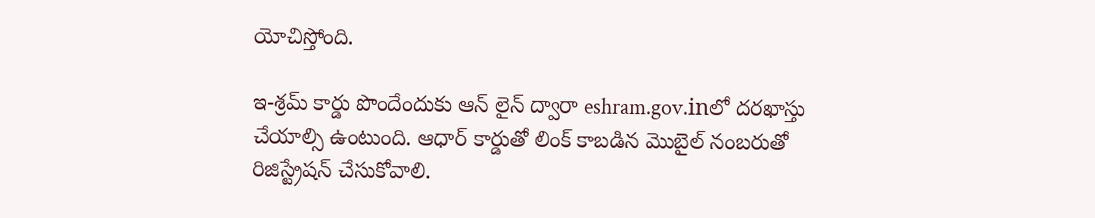యోచిస్తోంది.

ఇ-శ్రమ్ కార్డు పొందేందుకు ఆన్ లైన్ ద్వారా eshram.gov.inలో దరఖాస్తు చేయాల్సి ఉంటుంది. ఆధార్ కార్డుతో లింక్ కాబడిన మొబైల్ నంబరుతో రిజిస్ట్రేషన్ చేసుకోవాలి.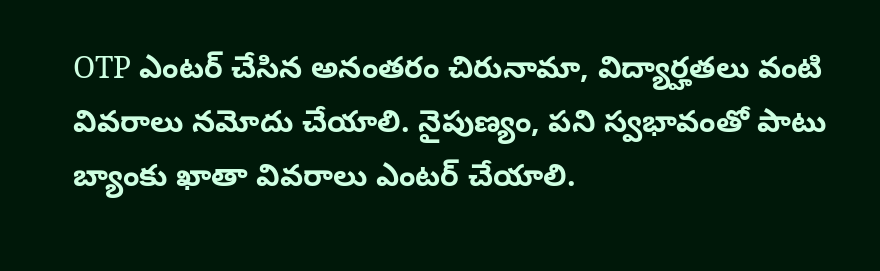OTP ఎంటర్ చేసిన అనంతరం చిరునామా, విద్యార్హతలు వంటి వివరాలు నమోదు చేయాలి. నైపుణ్యం, పని స్వభావంతో పాటు బ్యాంకు ఖాతా వివరాలు ఎంటర్ చేయాలి.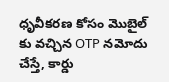ధృవీకరణ కోసం మొబైల్ కు వచ్చిన OTP నమోదు చేస్తే, కార్డు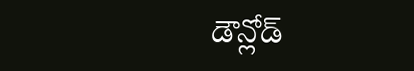డౌన్లోడ్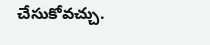చేసుకోవచ్చు.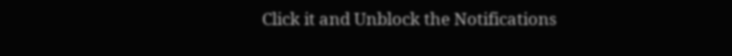Click it and Unblock the Notifications